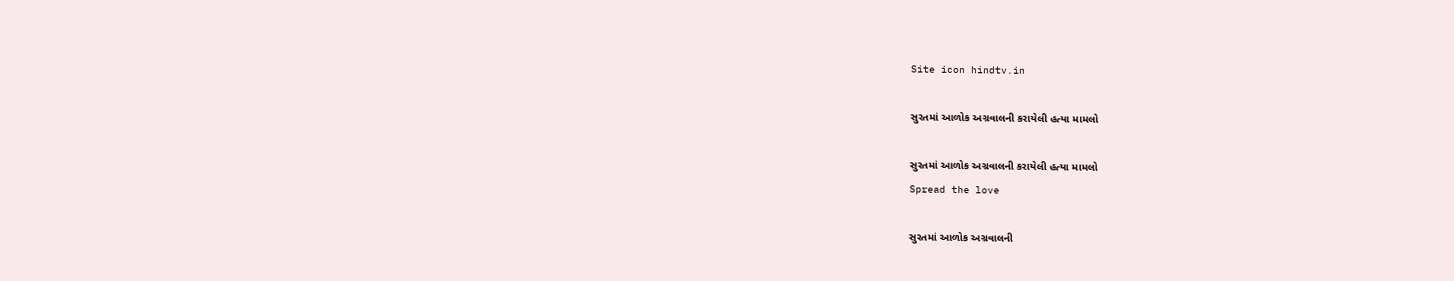Site icon hindtv.in

સુરતમાં આળોક અગ્રવાલની કરાયેલી હત્યા મામલો

સુરતમાં આળોક અગ્રવાલની કરાયેલી હત્યા મામલો
Spread the love

સુરતમાં આળોક અગ્રવાલની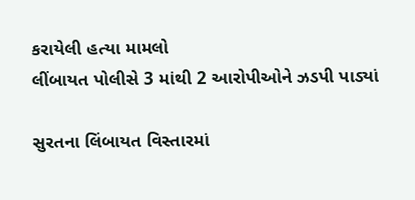કરાયેલી હત્યા મામલો
લીંબાયત પોલીસે 3 માંથી 2 આરોપીઓને ઝડપી પાડ્યાં

સુરતના લિંબાયત વિસ્તારમાં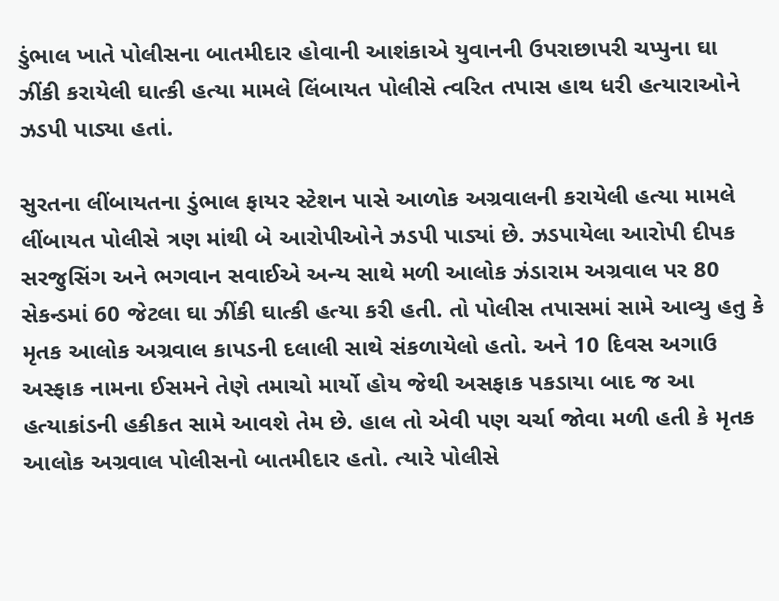ડુંભાલ ખાતે પોલીસના બાતમીદાર હોવાની આશંકાએ યુવાનની ઉપરાછાપરી ચપ્પુના ઘા ઝીંકી કરાયેલી ઘાત્કી હત્યા મામલે લિંબાયત પોલીસે ત્વરિત તપાસ હાથ ધરી હત્યારાઓને ઝડપી પાડ્યા હતાં.

સુરતના લીંબાયતના ડુંભાલ ફાયર સ્ટેશન પાસે આળોક અગ્રવાલની કરાયેલી હત્યા મામલે લીંબાયત પોલીસે ત્રણ માંથી બે આરોપીઓને ઝડપી પાડ્યાં છે. ઝડપાયેલા આરોપી દીપક સરજુસિંગ અને ભગવાન સવાઈએ અન્ય સાથે મળી આલોક ઝંડારામ અગ્રવાલ પર 80 સેકન્ડમાં 60 જેટલા ઘા ઝીંકી ઘાત્કી હત્યા કરી હતી. તો પોલીસ તપાસમાં સામે આવ્યુ હતુ કે મૃતક આલોક અગ્રવાલ કાપડની દલાલી સાથે સંકળાયેલો હતો. અને 10 દિવસ અગાઉ અસ્ફાક નામના ઈસમને તેણે તમાચો માર્યો હોય જેથી અસફાક પકડાયા બાદ જ આ હત્યાકાંડની હકીકત સામે આવશે તેમ છે. હાલ તો એવી પણ ચર્ચા જોવા મળી હતી કે મૃતક આલોક અગ્રવાલ પોલીસનો બાતમીદાર હતો. ત્યારે પોલીસે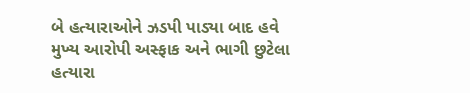બે હત્યારાઓને ઝડપી પાડ્યા બાદ હવે મુખ્ય આરોપી અસ્ફાક અને ભાગી છુટેલા હત્યારા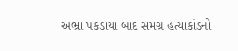અભ્રા પકડાયા બાદ સમગ્ર હત્યાકાંડનો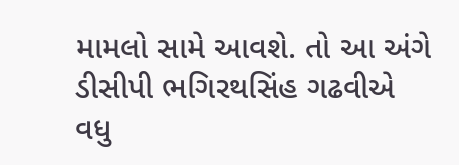મામલો સામે આવશે. તો આ અંગે ડીસીપી ભગિરથસિંહ ગઢવીએ વધુ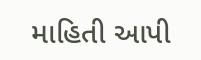માહિતી આપી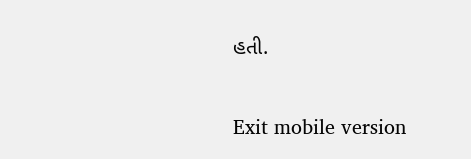હતી.

Exit mobile version